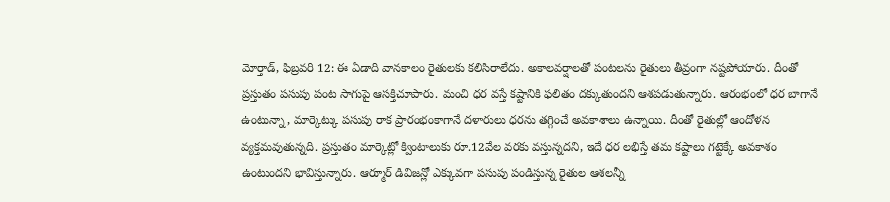మోర్తాడ్, ఫిబ్రవరి 12: ఈ ఏడాది వానకాలం రైతులకు కలిసిరాలేదు. అకాలవర్షాలతో పంటలను రైతులు తీవ్రంగా నష్టపోయారు. దీంతో ప్రస్తుతం పసుపు పంట సాగుపై ఆసక్తిచూపారు. మంచి ధర వస్తే కష్టానికి ఫలితం దక్కుతుందని ఆశపడుతున్నారు. ఆరంభంలో ధర బాగానే ఉంటున్నా, మార్కెట్కు పసుపు రాక ప్రారంభంకాగానే దళారులు ధరను తగ్గించే అవకాశాలు ఉన్నాయి. దీంతో రైతుల్లో ఆందోళన వ్యక్తమవుతున్నది. ప్రస్తుతం మార్కెట్లో క్వింటాలుకు రూ.12వేల వరకు వస్తున్నదని, ఇదే ధర లభిస్తే తమ కష్టాలు గట్టెక్కే అవకాశం ఉంటుందని భావిస్తున్నారు. ఆర్మూర్ డివిజన్లో ఎక్కువగా పసుపు పండిస్తున్న రైతుల ఆశలన్నీ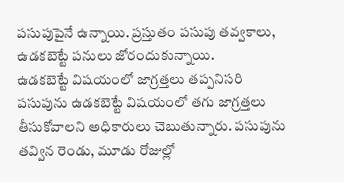పసుపుపైనే ఉన్నాయి. ప్రస్తుతం పసుపు తవ్వకాలు, ఉడకబెట్టే పనులు జోరందుకున్నాయి.
ఉడకబెట్టే విషయంలో జాగ్రత్తలు తప్పనిసరి
పసుపును ఉడకబెట్టే విషయంలో తగు జాగ్రత్తలు తీసుకోవాలని అధికారులు చెబుతున్నారు. పసుపును తవ్విన రెండు, మూడు రోజుల్లో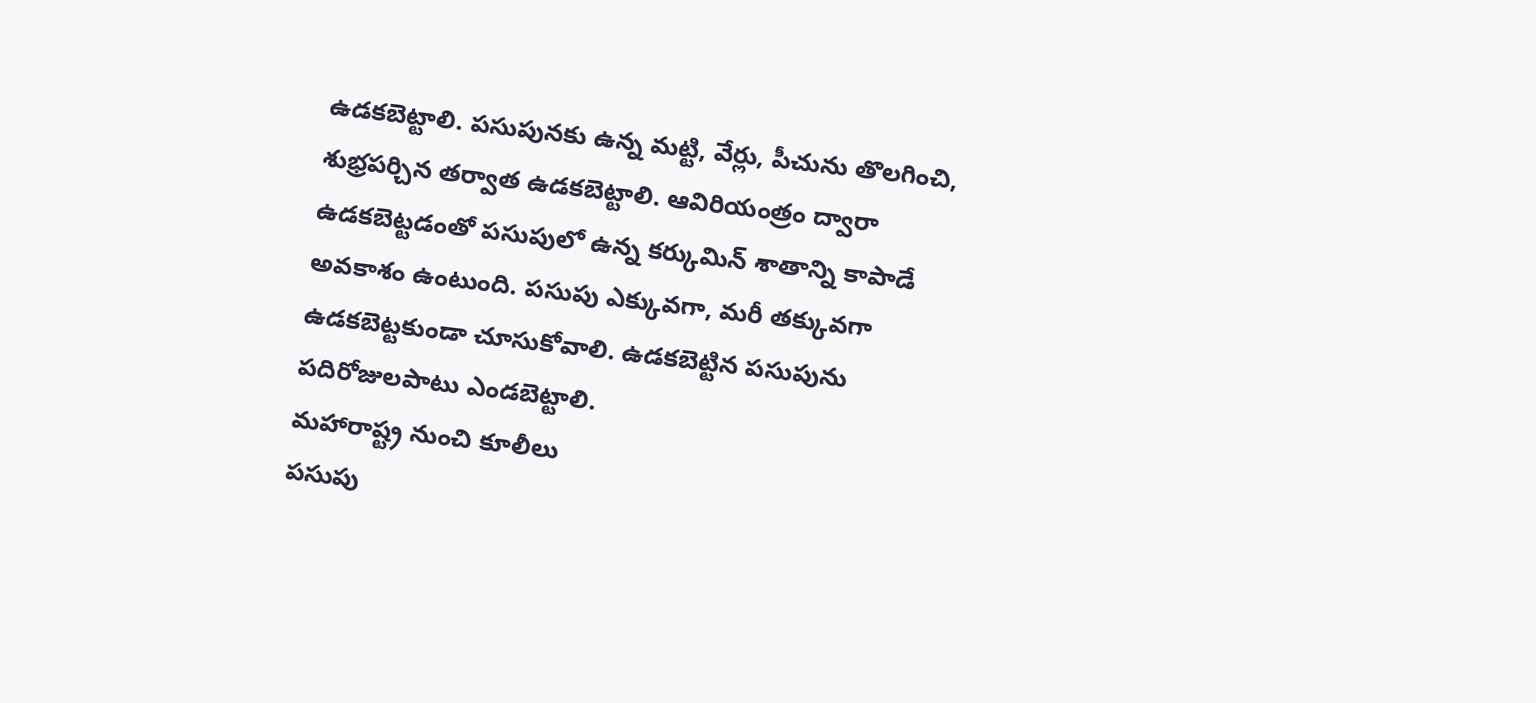ఉడకబెట్టాలి. పసుపునకు ఉన్న మట్టి, వేర్లు, పీచును తొలగించి, శుభ్రపర్చిన తర్వాత ఉడకబెట్టాలి. ఆవిరియంత్రం ద్వారా ఉడకబెట్టడంతో పసుపులో ఉన్న కర్కుమిన్ శాతాన్ని కాపాడే అవకాశం ఉంటుంది. పసుపు ఎక్కువగా, మరీ తక్కువగా ఉడకబెట్టకుండా చూసుకోవాలి. ఉడకబెట్టిన పసుపును పదిరోజులపాటు ఎండబెట్టాలి.
మహారాష్ట్ర నుంచి కూలీలు
పసుపు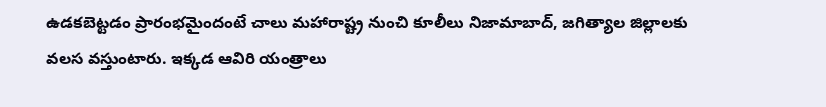ఉడకబెట్టడం ప్రారంభమైందంటే చాలు మహారాష్ట్ర నుంచి కూలీలు నిజామాబాద్, జగిత్యాల జిల్లాలకు వలస వస్తుంటారు. ఇక్కడ ఆవిరి యంత్రాలు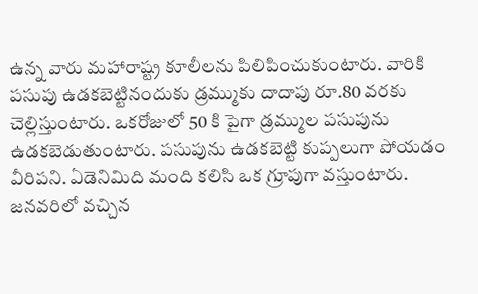ఉన్న వారు మహారాష్ట్ర కూలీలను పిలిపించుకుంటారు. వారికి పసుపు ఉడకబెట్టినందుకు డ్రమ్ముకు దాదాపు రూ.80 వరకు చెల్లిస్తుంటారు. ఒకరోజులో 50 కి పైగా డ్రమ్ముల పసుపును ఉడకబెడుతుంటారు. పసుపును ఉడకబెట్టి కుప్పలుగా పోయడం వీరిపని. ఏడెనిమిది మంది కలిసి ఒక గ్రూపుగా వస్తుంటారు. జనవరిలో వచ్చిన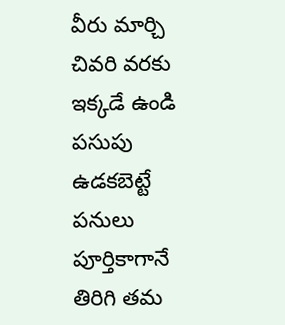వీరు మార్చి చివరి వరకు ఇక్కడే ఉండి పసుపు ఉడకబెట్టే పనులు పూర్తికాగానే తిరిగి తమ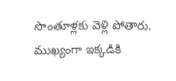సొంతూళ్లకు వెళ్లి పోతారు. ముఖ్యంగా ఇక్కడికి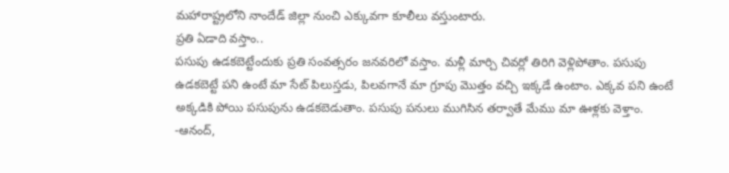మహారాష్ట్రలోని నాందేడ్ జిల్లా నుంచి ఎక్కువగా కూలీలు వస్తుంటారు.
ప్రతి ఏడాది వస్తాం..
పసుపు ఉడకబెట్టేందుకు ప్రతి సంవత్సరం జనవరిలో వస్తాం. మళ్లీ మార్చి చివర్లో తిరిగి వెళ్లిపోతాం. పసుపు ఉడకబెట్టే పని ఉంటే మా సేట్ పిలుస్తడు, పిలవగానే మా గ్రూపు మొత్తం వచ్చి ఇక్కడే ఉంటాం. ఎక్కవ పని ఉంటే అక్కడికి పోయి పసుపును ఉడకబెడుతాం. పసుపు పనులు ముగిసిన తర్వాతే మేము మా ఊళ్లకు వెళ్తాం.
-ఆనంద్,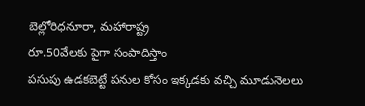బెల్లోరిధనూరా, మహారాష్ట్ర
రూ.50వేలకు పైగా సంపాదిస్తాం
పసుపు ఉడకబెట్టే పనుల కోసం ఇక్కడకు వచ్చి మూడునెలలు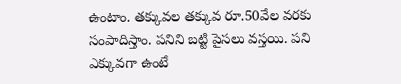ఉంటాం. తక్కువల తక్కువ రూ.50వేల వరకు సంపాదిస్తాం. పనిని బట్టి పైసలు వస్తయి. పని ఎక్కువగా ఉంటే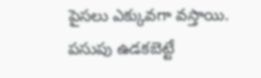పైసలు ఎక్కువగా వస్తాయి. పసుపు ఉడకబెట్టే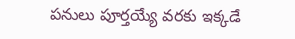పనులు పూర్తయ్యే వరకు ఇక్కడే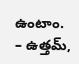ఉంటాం.
– ఉత్తమ్,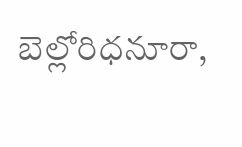బెల్లోరిధనూరా,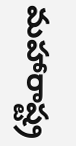మహారాష్ట్ర